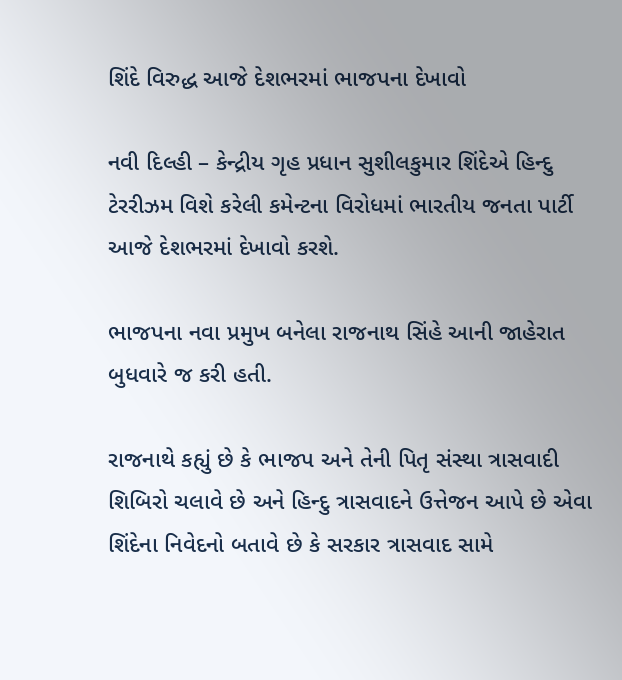શિંદે વિરુદ્ધ આજે દેશભરમાં ભાજપના દેખાવો

નવી દિલ્હી – કેન્દ્રીય ગૃહ પ્રધાન સુશીલકુમાર શિંદેએ હિન્દુ ટેરરીઝમ વિશે કરેલી કમેન્ટના વિરોધમાં ભારતીય જનતા પાર્ટી આજે દેશભરમાં દેખાવો કરશે.

ભાજપના નવા પ્રમુખ બનેલા રાજનાથ સિંહે આની જાહેરાત બુધવારે જ કરી હતી.

રાજનાથે કહ્યું છે કે ભાજપ અને તેની પિતૃ સંસ્થા ત્રાસવાદી શિબિરો ચલાવે છે અને હિન્દુ ત્રાસવાદને ઉત્તેજન આપે છે એવા શિંદેના નિવેદનો બતાવે છે કે સરકાર ત્રાસવાદ સામે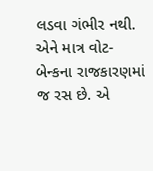લડવા ગંભીર નથી. એને માત્ર વોટ-બેન્કના રાજકારણમાં જ રસ છે. એ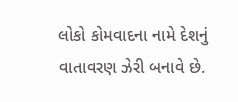લોકો કોમવાદના નામે દેશનું વાતાવરણ ઝેરી બનાવે છે.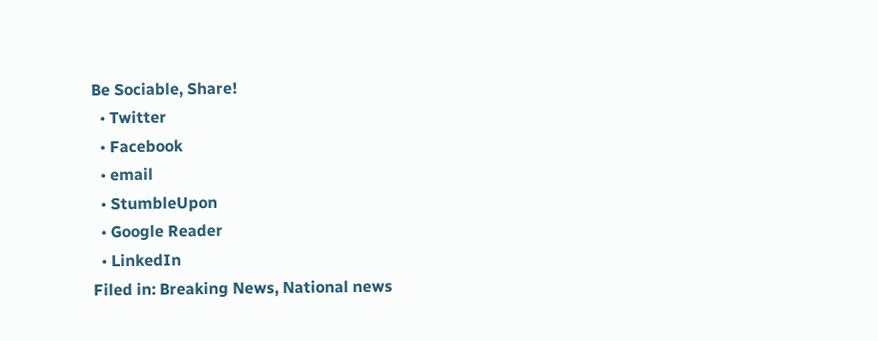Be Sociable, Share!
  • Twitter
  • Facebook
  • email
  • StumbleUpon
  • Google Reader
  • LinkedIn
Filed in: Breaking News, National news